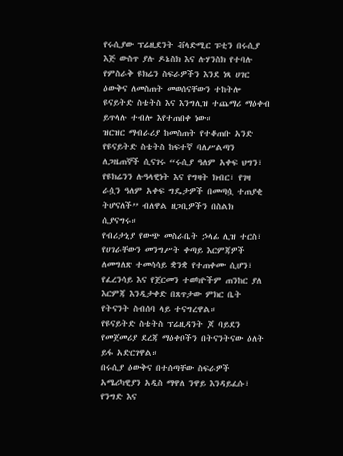የሩሲያው ፕሬዚደንት ቭላድሚር ፑቲን በሩሲያ እጅ ውስጥ ያሉ ዶኔስክ እና ሉሃንስክ የተባሉ የምስራቅ ዩክሬን ስፍራዎችን እንደ ነጻ ሀገር ዕውቅና ለመስጠት መወሰናቸውን ተከትሎ ዩናይትድ ስቴትስ እና እንግሊዝ ተጨማሪ ማዕቀብ ይጥላሉ ተብሎ እየተጠበቀ ነው።
ዝርዝር ማብራሪያ ከመስጠት የተቆጠቡ አንድ የዩናይትድ ስቴትስ ከፍተኛ ባለሥልጣን ለጋዜጠኞች ሲናገሩ “ሩሲያ ዓለም አቀፍ ህግን፣ የዩክሬንን ሉዓላዊነት እና የግዛት ክብር፣ የገዛ ራሷን ዓለም አቀፍ ግዴታዎች በመጣሷ ተጠያቂ ትሆናለች’’ ብለዋል ዘጋቢዎችን በስልክ ሲያናግሩ።
የብሪታኒያ የውጭ መስራቤት ኃላፊ ሊዝ ተርስ፣ የሀገራቸውን መንግሥት ቀጣይ እርምጃዎች ለመግለጽ ተመሳሳይ ቋንቋ የተጠቀሙ ሲሆን፣ የፈረንሳይ እና የጀርመን ተወካዮችም ጠንከር ያለ እርምጃ እንዲታቀድ በጸጥታው ምክር ቤት የትናንት ስብሰባ ላይ ተናግረዋል።
የዩናይትድ ስቴትስ ፕሬዚዳንት ጆ ባይደን የመጀመሪያ ደረጃ ማዕቀቦችን በትናንትናው ዕለት ይፋ አድርገዋል።
በሩሲያ ዕውቅና በተሰጣቸው ስፍራዎች አሜሪካዊያን አዲስ ማዋለ ንዋይ እንዳይፈሱ፣ የንግድ እና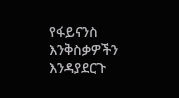የፋይናንስ እንቅስቃዎችን እንዳያደርጉ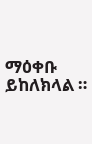ማዕቀቡ ይከለክላል ።